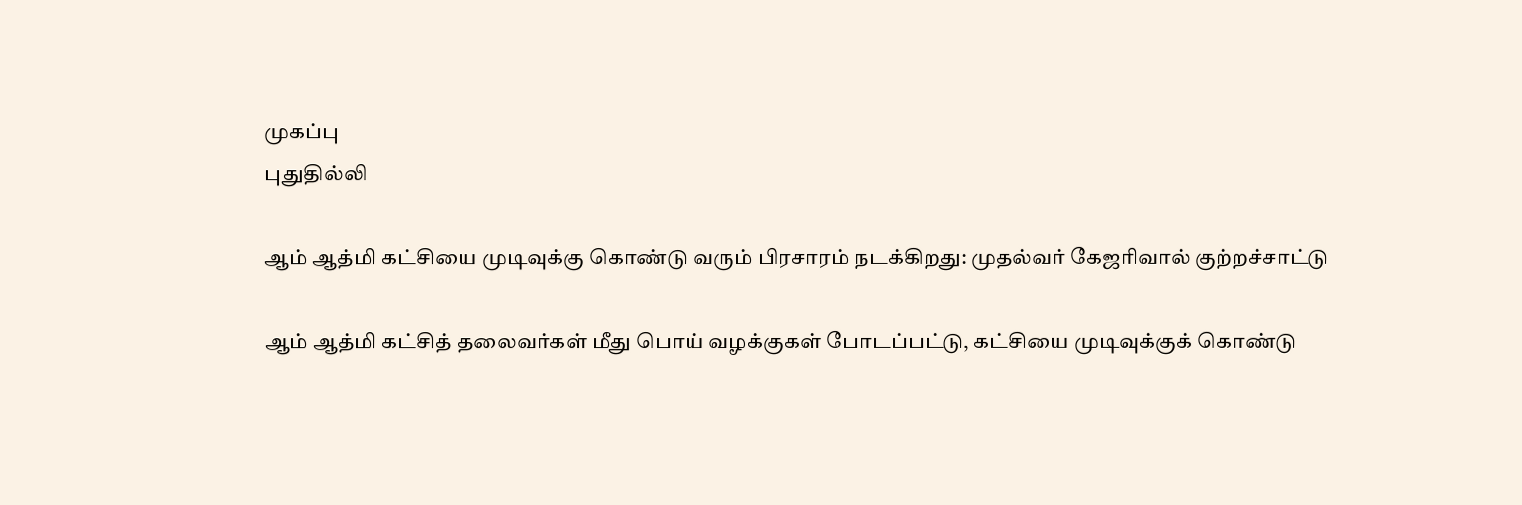முகப்பு
புதுதில்லி

ஆம் ஆத்மி கட்சியை முடிவுக்கு கொண்டு வரும் பிரசாரம் நடக்கிறது: முதல்வர் கேஜரிவால் குற்றச்சாட்டு

ஆம் ஆத்மி கட்சித் தலைவர்கள் மீது பொய் வழக்குகள் போடப்பட்டு, கட்சியை முடிவுக்குக் கொண்டு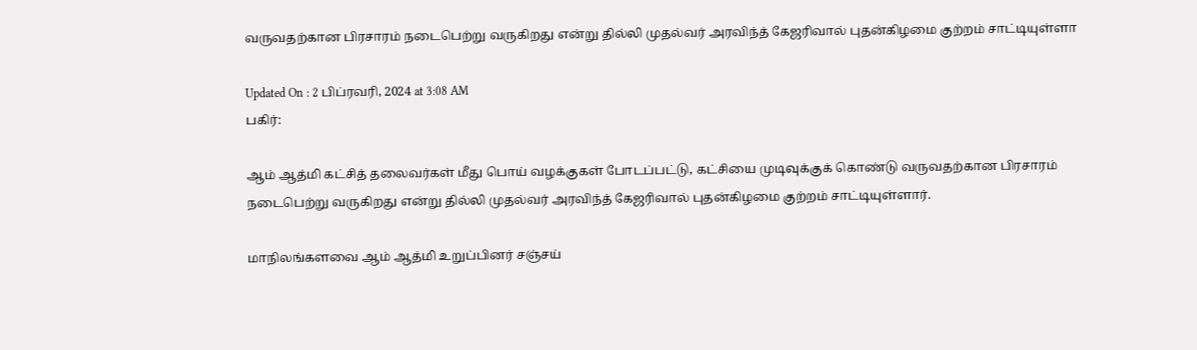வருவதற்கான பிரசாரம் நடைபெற்று வருகிறது என்று தில்லி முதல்வர் அரவிந்த் கேஜரிவால் புதன்கிழமை குற்றம் சாட்டியுள்ளா

Updated On : 2 பிப்ரவரி, 2024 at 3:08 AM
பகிர்:

ஆம் ஆத்மி கட்சித் தலைவர்கள் மீது பொய் வழக்குகள் போடப்பட்டு, கட்சியை முடிவுக்குக் கொண்டு வருவதற்கான பிரசாரம் நடைபெற்று வருகிறது என்று தில்லி முதல்வர் அரவிந்த் கேஜரிவால் புதன்கிழமை குற்றம் சாட்டியுள்ளார்.

மாநிலங்களவை ஆம் ஆத்மி உறுப்பினர் சஞ்சய்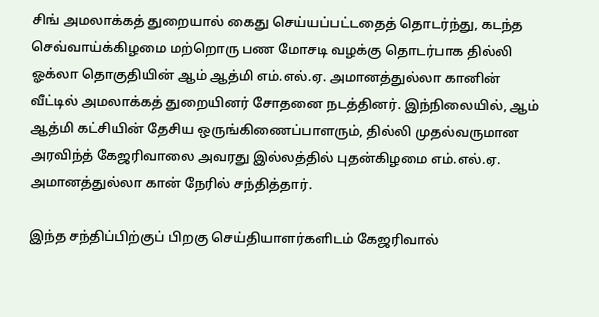சிங் அமலாக்கத் துறையால் கைது செய்யப்பட்டதைத் தொடர்ந்து, கடந்த செவ்வாய்க்கிழமை மற்றொரு பண மோசடி வழக்கு தொடர்பாக தில்லி ஓக்லா தொகுதியின் ஆம் ஆத்மி எம்.எல்.ஏ. அமானத்துல்லா கானின் வீட்டில் அமலாக்கத் துறையினர் சோதனை நடத்தினர். இந்நிலையில், ஆம் ஆத்மி கட்சியின் தேசிய ஒருங்கிணைப்பாளரும், தில்லி முதல்வருமான அரவிந்த் கேஜரிவாலை அவரது இல்லத்தில் புதன்கிழமை எம்.எல்.ஏ. அமானத்துல்லா கான் நேரில் சந்தித்தார்.

இந்த சந்திப்பிற்குப் பிறகு செய்தியாளர்களிடம் கேஜரிவால்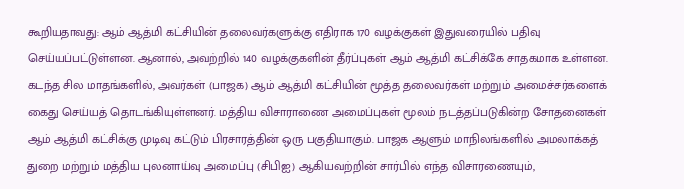கூறியதாவது: ஆம் ஆத்மி கட்சியின் தலைவர்களுக்கு எதிராக 170 வழக்குகள் இதுவரையில் பதிவு செய்யப்பட்டுள்ளன. ஆனால், அவற்றில் 140 வழக்குகளின் தீர்ப்புகள் ஆம் ஆத்மி கட்சிக்கே சாதகமாக உள்ளன. கடந்த சில மாதங்களில், அவர்கள் (பாஜக) ஆம் ஆத்மி கட்சியின் மூத்த தலைவர்கள் மற்றும் அமைச்சர்களைக் கைது செய்யத் தொடங்கியுள்ளனர். மத்திய விசாராணை அமைப்புகள் மூலம் நடத்தப்படுகின்ற சோதனைகள் ஆம் ஆத்மி கட்சிக்கு முடிவு கட்டும் பிரசாரத்தின் ஒரு பகுதியாகும். பாஜக ஆளும் மாநிலங்களில் அமலாக்கத் துறை மற்றும் மத்திய புலனாய்வு அமைப்பு (சிபிஐ) ஆகியவற்றின் சார்பில் எந்த விசாரணையும்,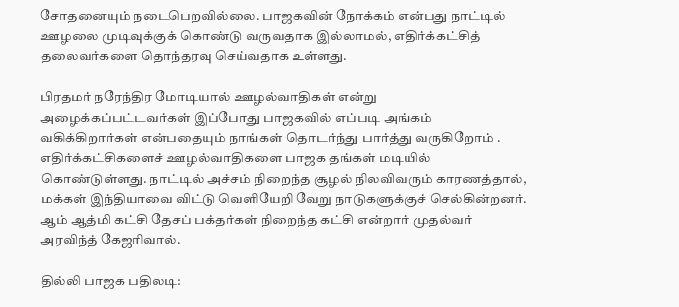சோதனையும் நடைபெறவில்லை. பாஜகவின் நோக்கம் என்பது நாட்டில் ஊழலை முடிவுக்குக் கொண்டு வருவதாக இல்லாமல், எதிர்க்கட்சித் தலைவர்களை தொந்தரவு செய்வதாக உள்ளது.

பிரதமர் நரேந்திர மோடியால் ஊழல்வாதிகள் என்று அழைக்கப்பட்டவர்கள் இப்போது பாஜகவில் எப்படி அங்கம் வகிக்கிறார்கள் என்பதையும் நாங்கள் தொடர்ந்து பார்த்து வருகிறோம் . எதிர்க்கட்சிகளைச் ஊழல்வாதிகளை பாஜக தங்கள் மடியில் கொண்டுள்ளது. நாட்டில் அச்சம் நிறைந்த சூழல் நிலவிவரும் காரணத்தால், மக்கள் இந்தியாவை விட்டு வெளியேறி வேறு நாடுகளுக்குச் செல்கின்றனர். ஆம் ஆத்மி கட்சி தேசப் பக்தர்கள் நிறைந்த கட்சி என்றார் முதல்வர் அரவிந்த் கேஜரிவால்.

தில்லி பாஜக பதிலடி: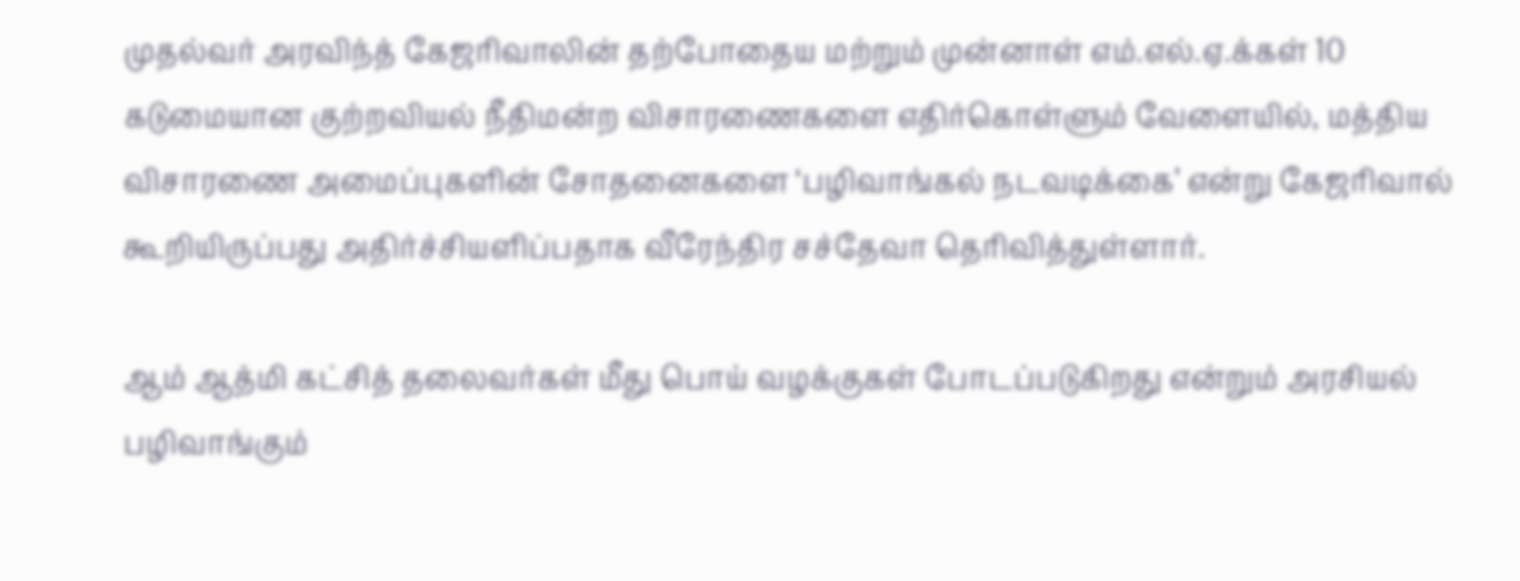முதல்வர் அரவிந்த் கேஜரிவாலின் தற்போதைய மற்றும் முன்னாள் எம்.எல்.ஏ.க்கள் 10 கடுமையான குற்றவியல் நீதிமன்ற விசாரணைகளை எதிர்கொள்ளும் வேளையில், மத்திய விசாரணை அமைப்புகளின் சோதனைகளை ‘பழிவாங்கல் நடவடிக்கை’ என்று கேஜரிவால் கூறியிருப்பது அதிர்ச்சியளிப்பதாக வீரேந்திர சச்தேவா தெரிவித்துள்ளார்.

ஆம் ஆத்மி கட்சித் தலைவர்கள் மீது பொய் வழக்குகள் போடப்படுகிறது என்றும் அரசியல் பழிவாங்கும்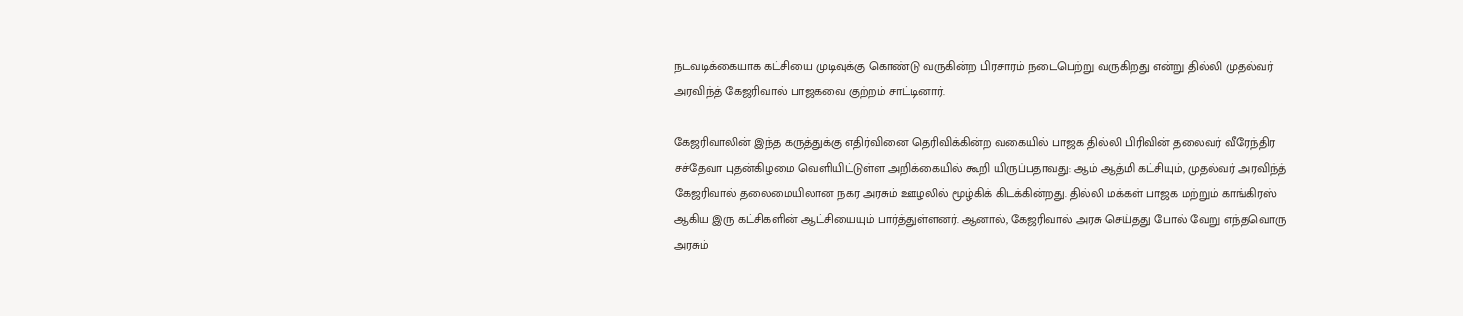நடவடிக்கையாக கட்சியை முடிவுக்கு கொண்டு வருகின்ற பிரசாரம் நடைபெற்று வருகிறது என்று தில்லி முதல்வர் அரவிந்த் கேஜரிவால் பாஜகவை குற்றம் சாட்டினார்.

கேஜரிவாலின் இந்த கருத்துக்கு எதிர்வினை தெரிவிக்கின்ற வகையில் பாஜக தில்லி பிரிவின் தலைவர் வீரேந்திர சச்தேவா புதன்கிழமை வெளியிட்டுள்ள அறிக்கையில் கூறி யிருப்பதாவது: ஆம் ஆத்மி கட்சியும், முதல்வர் அரவிந்த் கேஜரிவால் தலைமையிலான நகர அரசும் ஊழலில் மூழ்கிக் கிடக்கின்றது. தில்லி மக்கள் பாஜக மற்றும் காங்கிரஸ் ஆகிய இரு கட்சிகளின் ஆட்சியையும் பார்த்துள்ளனர். ஆனால், கேஜரிவால் அரசு செய்தது போல் வேறு எந்தவொரு அரசும்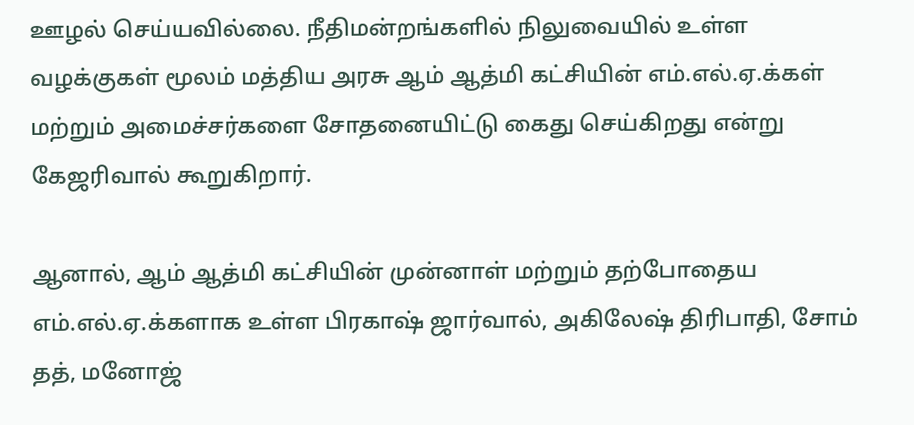ஊழல் செய்யவில்லை. நீதிமன்றங்களில் நிலுவையில் உள்ள வழக்குகள் மூலம் மத்திய அரசு ஆம் ஆத்மி கட்சியின் எம்.எல்.ஏ.க்கள் மற்றும் அமைச்சர்களை சோதனையிட்டு கைது செய்கிறது என்று கேஜரிவால் கூறுகிறார்.

ஆனால், ஆம் ஆத்மி கட்சியின் முன்னாள் மற்றும் தற்போதைய எம்.எல்.ஏ.க்களாக உள்ள பிரகாஷ் ஜார்வால், அகிலேஷ் திரிபாதி, சோம் தத், மனோஜ்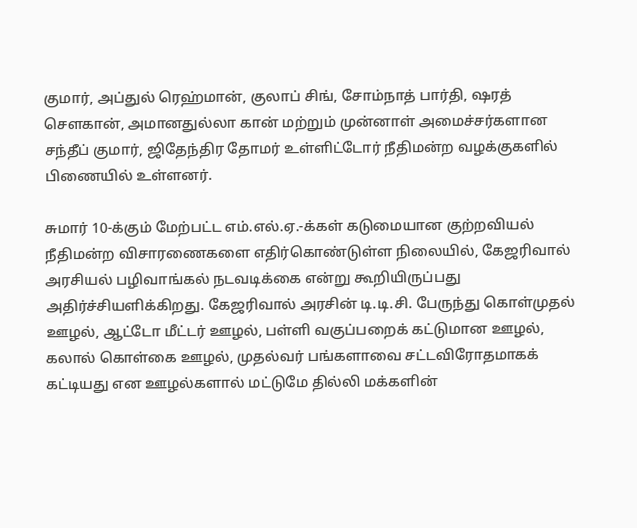குமார், அப்துல் ரெஹ்மான், குலாப் சிங், சோம்நாத் பார்தி, ஷரத் செளகான், அமானதுல்லா கான் மற்றும் முன்னாள் அமைச்சர்களான சந்தீப் குமார், ஜிதேந்திர தோமர் உள்ளிட்டோர் நீதிமன்ற வழக்குகளில் பிணையில் உள்ளனர்.

சுமார் 10-க்கும் மேற்பட்ட எம்.எல்.ஏ.-க்கள் கடுமையான குற்றவியல் நீதிமன்ற விசாரணைகளை எதிர்கொண்டுள்ள நிலையில், கேஜரிவால் அரசியல் பழிவாங்கல் நடவடிக்கை என்று கூறியிருப்பது அதிர்ச்சியளிக்கிறது. கேஜரிவால் அரசின் டி.டி.சி. பேருந்து கொள்முதல் ஊழல், ஆட்டோ மீட்டர் ஊழல், பள்ளி வகுப்பறைக் கட்டுமான ஊழல், கலால் கொள்கை ஊழல், முதல்வர் பங்களாவை சட்டவிரோதமாகக் கட்டியது என ஊழல்களால் மட்டுமே தில்லி மக்களின்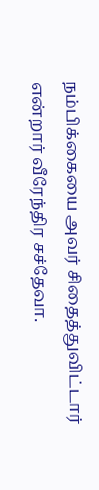நம்பிக்கையை அவர் சிதைத்துவிட்டார் என்றார் வீரேந்திர சச்தேவா.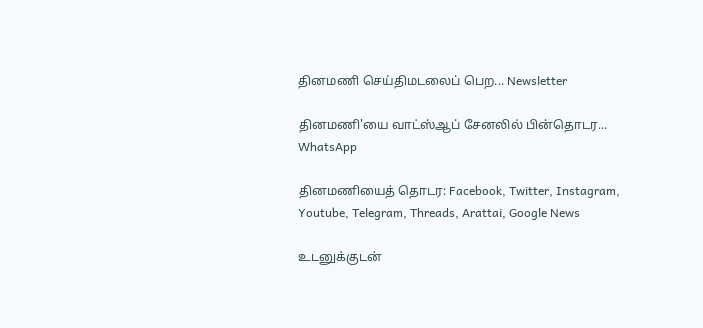தினமணி செய்திமடலைப் பெற... Newsletter

தினமணி'யை வாட்ஸ்ஆப் சேனலில் பின்தொடர... WhatsApp

தினமணியைத் தொடர: Facebook, Twitter, Instagram, Youtube, Telegram, Threads, Arattai, Google News

உடனுக்குடன்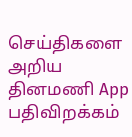செய்திகளை அறிய தினமணி App பதிவிறக்கம்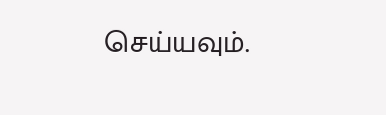செய்யவும்.